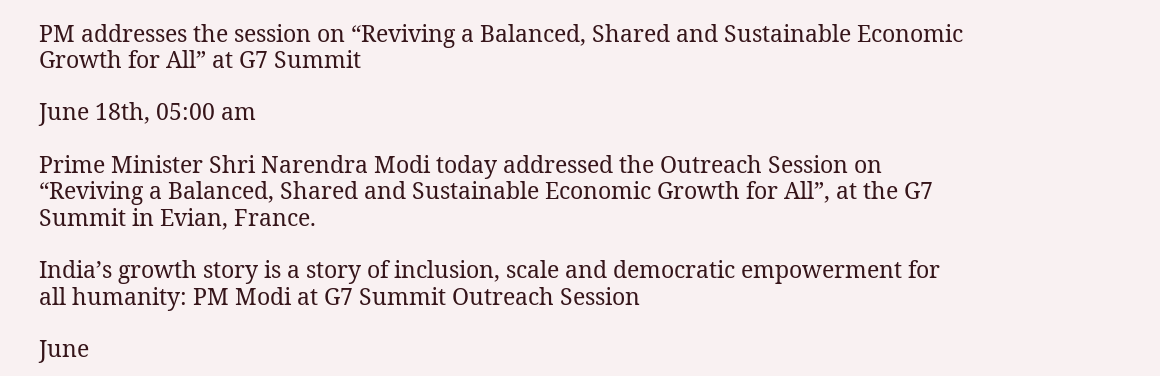PM addresses the session on “Reviving a Balanced, Shared and Sustainable Economic Growth for All” at G7 Summit

June 18th, 05:00 am

Prime Minister Shri Narendra Modi today addressed the Outreach Session on “Reviving a Balanced, Shared and Sustainable Economic Growth for All”, at the G7 Summit in Evian, France.

India’s growth story is a story of inclusion, scale and democratic empowerment for all humanity: PM Modi at G7 Summit Outreach Session

June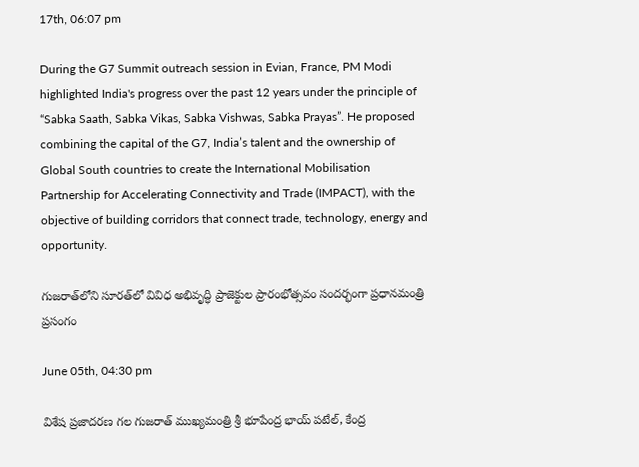17th, 06:07 pm

During the G7 Summit outreach session in Evian, France, PM Modi highlighted India's progress over the past 12 years under the principle of “Sabka Saath, Sabka Vikas, Sabka Vishwas, Sabka Prayas”. He proposed combining the capital of the G7, India’s talent and the ownership of Global South countries to create the International Mobilisation Partnership for Accelerating Connectivity and Trade (IMPACT), with the objective of building corridors that connect trade, technology, energy and opportunity.

గుజరాత్‌లోని సూరత్‌లో వివిధ అభివృద్ధి ప్రాజెక్టుల ప్రారంభోత్సవం సందర్భంగా ప్రధానమంత్రి ప్రసంగం

June 05th, 04:30 pm

విశేష ప్రజాదరణ గల గుజరాత్ ముఖ్యమంత్రి శ్రీ భూపేంద్ర భాయ్ పటేల్, కేంద్ర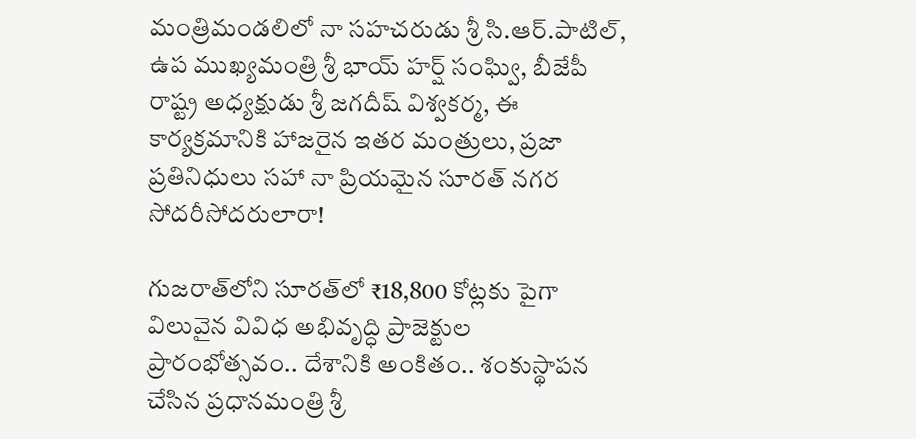మంత్రిమండలిలో నా సహచరుడు శ్రీ సి.ఆర్.పాటిల్, ఉప ముఖ్యమంత్రి శ్రీ భాయ్ హర్ష్ సంఘ్వి, బీజేపీ రాష్ట్ర అధ్యక్షుడు శ్రీ జగదీష్ విశ్వకర్మ, ఈ కార్యక్రమానికి హాజరైన ఇతర మంత్రులు, ప్రజా ప్రతినిధులు సహా నా ప్రియమైన సూరత్ నగర సోదరీసోదరులారా!

గుజరాత్‌లోని సూరత్‌లో ₹18,800 కోట్లకు పైగా విలువైన వివిధ అభివృద్ధి ప్రాజెక్టుల ప్రారంభోత్సవం.. దేశానికి అంకితం.. శంకుస్థాపన చేసిన ప్రధానమంత్రి శ్రీ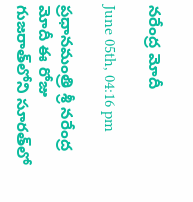నరేంద్ర మోదీ

June 05th, 04:16 pm

ప్రధానమంత్రి శ్రీ నరేంద్ర మోదీ ఈ రోజు గుజరాత్‌లోని సూరత్‌లో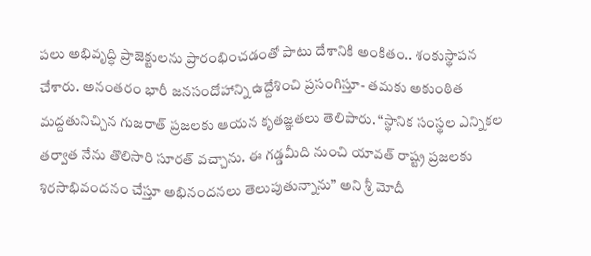పలు అభివృద్ధి ప్రాజెక్టులను ప్రారంభించడంతో పాటు దేశానికి అంకితం.. శంకుస్థాపన చేశారు. అనంతరం భారీ జనసందోహాన్ని ఉద్దేశించి ప్రసంగిస్తూ- తమకు అకుంఠిత మద్దతునిచ్చిన గుజరాత్ ప్రజలకు ఆయన కృతజ్ఞతలు తెలిపారు. “స్థానిక సంస్థల ఎన్నికల తర్వాత నేను తొలిసారి సూరత్‌ వచ్చాను. ఈ గడ్డమీది నుంచి యావత్ రాష్ట్ర ప్రజలకు శిరసాభివందనం చేస్తూ అభినందనలు తెలుపుతున్నాను” అని శ్రీ మోదీ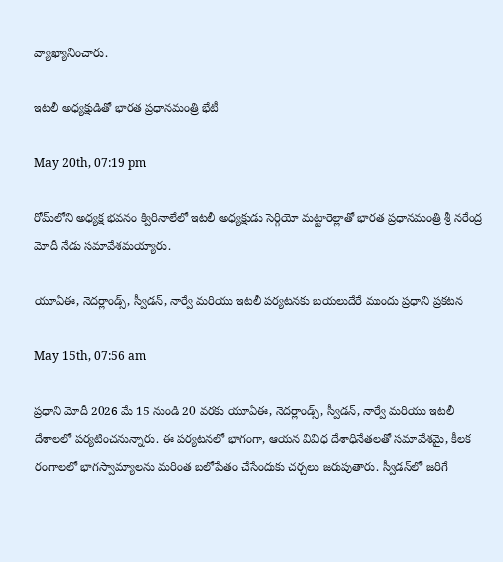వ్యాఖ్యానించారు.

ఇటలీ అధ్యక్షుడితో భారత ప్రధానమంత్రి భేటీ

May 20th, 07:19 pm

రోమ్‌లోని అధ్యక్ష భవనం క్విరినాలేలో ఇటలీ అధ్యక్షుడు సెర్గియో మట్టారెల్లాతో భారత ప్రధానమంత్రి శ్రీ నరేంద్ర మోదీ నేడు సమావేశమయ్యారు.

యూఏఈ, నెదర్లాండ్స్, స్వీడన్, నార్వే మరియు ఇటలీ పర్యటనకు బయలుదేరే ముందు ప్రధాని ప్రకటన

May 15th, 07:56 am

ప్రధాని మోదీ 2026 మే 15 నుండి 20 వరకు యూఏఈ, నెదర్లాండ్స్, స్వీడన్, నార్వే మరియు ఇటలీ దేశాలలో పర్యటించనున్నారు. ఈ పర్యటనలో భాగంగా, ఆయన వివిధ దేశాధినేతలతో సమావేశమై, కీలక రంగాలలో భాగస్వామ్యాలను మరింత బలోపేతం చేసేందుకు చర్చలు జరుపుతారు. స్వీడన్‌లో జరిగే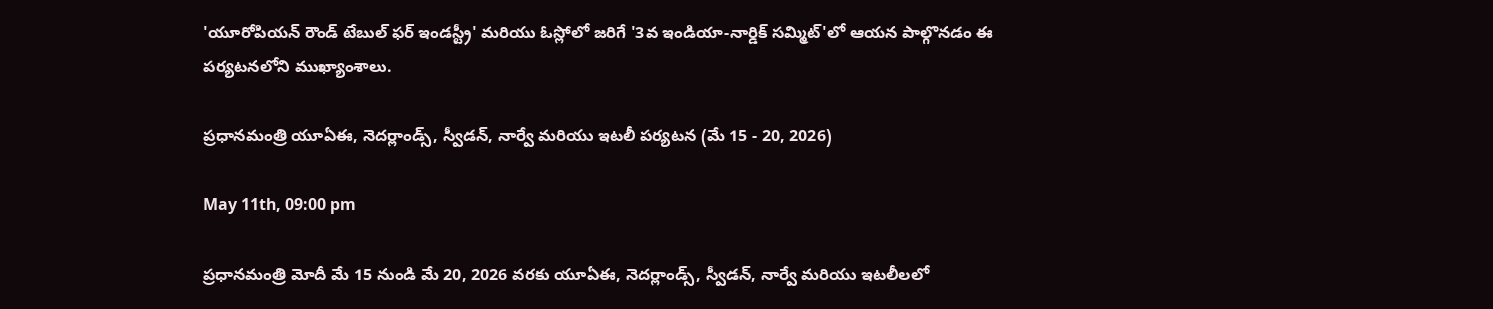'యూరోపియన్ రౌండ్ టేబుల్ ఫర్ ఇండస్ట్రీ' మరియు ఓస్లోలో జరిగే '3వ ఇండియా-నార్డిక్ సమ్మిట్'లో ఆయన పాల్గొనడం ఈ పర్యటనలోని ముఖ్యాంశాలు.

ప్రధానమంత్రి యూఏఈ, నెదర్లాండ్స్, స్వీడన్, నార్వే మరియు ఇటలీ పర్యటన (మే 15 - 20, 2026)

May 11th, 09:00 pm

ప్రధానమంత్రి మోదీ మే 15 నుండి మే 20, 2026 వరకు యూఏఈ, నెదర్లాండ్స్, స్వీడన్, నార్వే మరియు ఇటలీలలో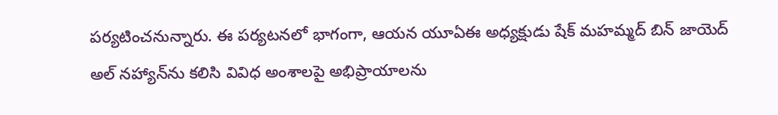పర్యటించనున్నారు. ఈ పర్యటనలో భాగంగా, ఆయన యూఏఈ అధ్యక్షుడు షేక్ మహమ్మద్ బిన్ జాయెద్ అల్ నహ్యాన్‌ను కలిసి వివిధ అంశాలపై అభిప్రాయాలను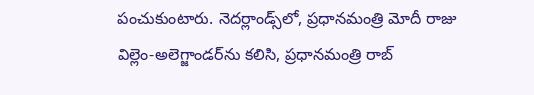పంచుకుంటారు. నెదర్లాండ్స్‌లో, ప్రధానమంత్రి మోదీ రాజు విల్లెం-అలెగ్జాండర్‌ను కలిసి, ప్రధానమంత్రి రాబ్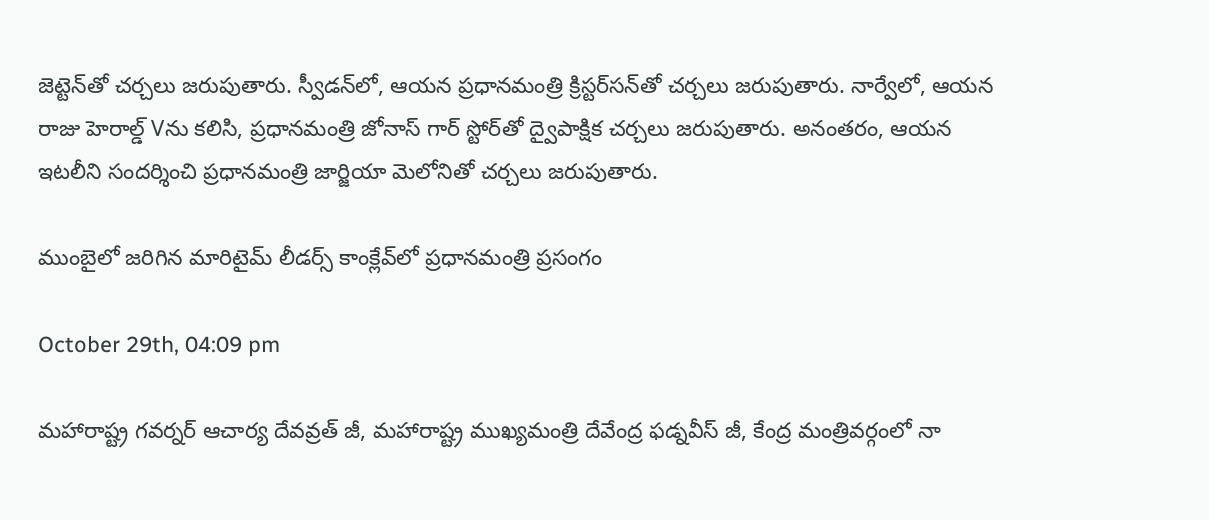జెట్టెన్‌తో చర్చలు జరుపుతారు. స్వీడన్‌లో, ఆయన ప్రధానమంత్రి క్రిస్టర్‌సన్‌తో చర్చలు జరుపుతారు. నార్వేలో, ఆయన రాజు హెరాల్డ్ Vను కలిసి, ప్రధానమంత్రి జోనాస్ గార్ స్టోర్‌తో ద్వైపాక్షిక చర్చలు జరుపుతారు. అనంతరం, ఆయన ఇటలీని సందర్శించి ప్రధానమంత్రి జార్జియా మెలోనితో చర్చలు జరుపుతారు.

ముంబైలో జరిగిన మారిటైమ్ లీడర్స్ కాంక్లేవ్‌లో ప్రధానమంత్రి ప్రసంగం

October 29th, 04:09 pm

మహారాష్ట్ర గవర్నర్ ఆచార్య దేవవ్రత్ జీ, మహారాష్ట్ర ముఖ్యమంత్రి దేవేంద్ర ఫడ్నవీస్ జీ, కేంద్ర మంత్రివర్గంలో నా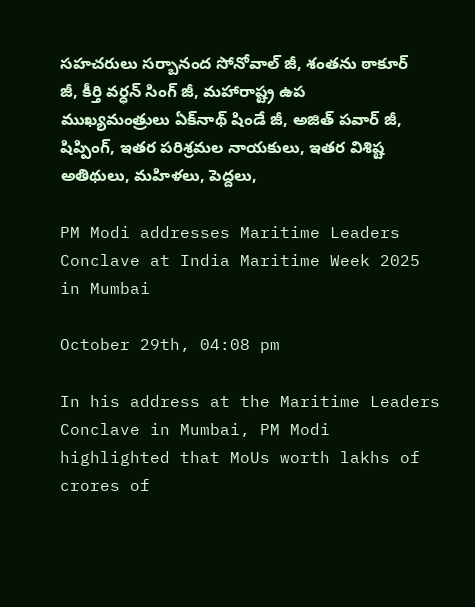సహచరులు సర్బానంద సోనోవాల్ జీ, శంతను ఠాకూర్ జీ, కీర్తి వర్ధన్ సింగ్ జీ, మహారాష్ట్ర ఉప ముఖ్యమంత్రులు ఏక్‌నాథ్ షిండే జీ, అజిత్ పవార్ జీ, షిప్పింగ్, ఇతర పరిశ్రమల నాయకులు, ఇతర విశిష్ట అతిథులు, మహిళలు, పెద్దలు,

PM Modi addresses Maritime Leaders Conclave at India Maritime Week 2025 in Mumbai

October 29th, 04:08 pm

In his address at the Maritime Leaders Conclave in Mumbai, PM Modi highlighted that MoUs worth lakhs of crores of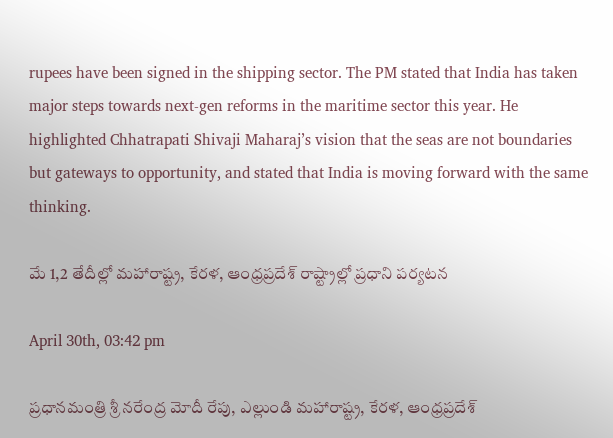rupees have been signed in the shipping sector. The PM stated that India has taken major steps towards next-gen reforms in the maritime sector this year. He highlighted Chhatrapati Shivaji Maharaj’s vision that the seas are not boundaries but gateways to opportunity, and stated that India is moving forward with the same thinking.

మే 1,2 తేదీల్లో మహారాష్ట్ర, కేరళ, ఆంధ్రప్రదేశ్‌ రాష్ట్రాల్లో ప్రధాని పర్యటన

April 30th, 03:42 pm

ప్రధానమంత్రి శ్రీ నరేంద్ర మోదీ రేపు, ఎల్లుండి మహారాష్ట్ర, కేరళ, ఆంధ్రప్రదేశ్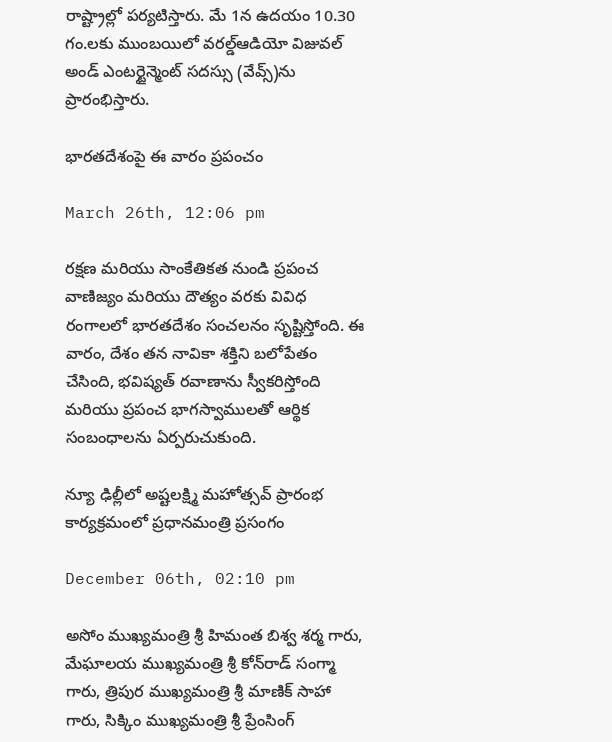రాష్ట్రాల్లో పర్యటిస్తారు. మే 1న ఉదయం 10.30 గం.లకు ముంబయిలో వరల్డ్ఆడియో విజువల్ అండ్ ఎంటర్టైన్మెంట్ సదస్సు (వేవ్స్)ను ప్రారంభిస్తారు.

భారతదేశంపై ఈ వారం ప్రపంచం

March 26th, 12:06 pm

రక్షణ మరియు సాంకేతికత నుండి ప్రపంచ వాణిజ్యం మరియు దౌత్యం వరకు వివిధ రంగాలలో భారతదేశం సంచలనం సృష్టిస్తోంది. ఈ వారం, దేశం తన నావికా శక్తిని బలోపేతం చేసింది, భవిష్యత్ రవాణాను స్వీకరిస్తోంది మరియు ప్రపంచ భాగస్వాములతో ఆర్థిక సంబంధాలను ఏర్పరుచుకుంది.

న్యూ ఢిల్లీలో అష్టలక్ష్మి మహోత్సవ్ ప్రారంభ కార్యక్రమంలో ప్రధానమంత్రి ప్రసంగం

December 06th, 02:10 pm

అసోం ముఖ్యమంత్రి శ్రీ హిమంత బిశ్వ శర్మ గారు, మేఘాలయ ముఖ్యమంత్రి శ్రీ కోన్‌రాడ్ సంగ్మా గారు, త్రిపుర ముఖ్యమంత్రి శ్రీ మాణిక్ సాహా గారు, సిక్కిం ముఖ్యమంత్రి శ్రీ ప్రేంసింగ్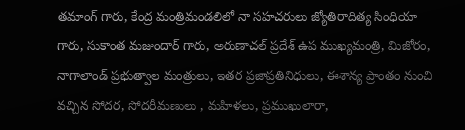తమాంగ్ గారు, కేంద్ర మంత్రిమండలిలో నా సహచరులు జ్యోతిరాదిత్య సింధియా గారు, సుకాంత మజుందార్ గారు, అరుణాచల్ ప్రదేశ్ ఉప ముఖ్యమంత్రి, మిజోరం, నాగాలాండ్ ప్రభుత్వాల మంత్రులు, ఇతర ప్రజాప్రతినిధులు, ఈశాన్య ప్రాంతం నుంచి వచ్చిన సోదర, సోదరీమణులు , మహిళలు, ప్రముఖులారా,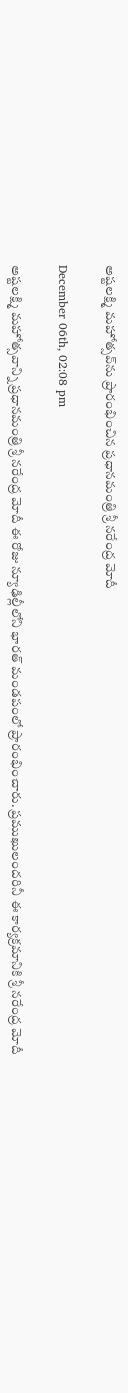అష్టలక్ష్మి మహోత్సవ్‌ను ప్రారంభించిన ప్రధానమంత్రి శ్రీ నరేంద్ర మోదీ

December 06th, 02:08 pm

అష్టలక్ష్మి మహోత్సవాన్ని ప్రధానమంత్రి శ్రీ నరేంద్ర మోదీ ఈ రోజు న్యూఢిల్లీలోని భారత్ మండపంలో ప్రారంభించారు. ప్రముఖులందరినీ ఈ కార్యక్రమానికి శ్రీ నరేంద్ర మోదీ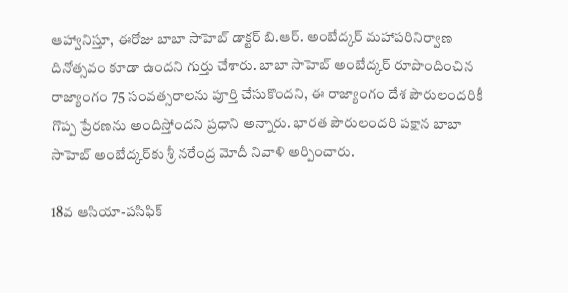ఆహ్వానిస్తూ, ఈరోజు బాబా సాహెబ్ డాక్టర్ బి.ఆర్. అంబేద్కర్ మహాపరినిర్వాణ దినోత్సవం కూడా ఉందని గుర్తు చేశారు. బాబా సాహెబ్ అంబేద్కర్ రూపొందించిన రాజ్యాంగం 75 సంవత్సరాలను పూర్తి చేసుకొందని, ఈ రాజ్యాంగం దేశ పౌరులందరికీ గొప్ప ప్రేరణను అందిస్తోందని ప్రధాని అన్నారు. భారత పౌరులందరి పక్షాన బాబా సాహెబ్ అంబేద్కర్‌కు శ్రీ నరేంద్ర మోదీ నివాళి అర్పించారు.

18వ ఆసియా-పసిఫిక్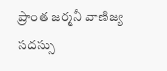ప్రాంత జర్మనీ వాణిజ్య సదస్సు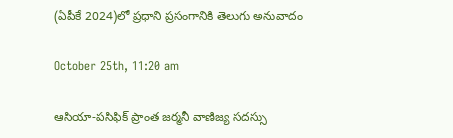(ఏపీకే 2024)లో ప్రధాని ప్రసంగానికి తెలుగు అనువాదం

October 25th, 11:20 am

ఆసియా-పసిఫిక్ ప్రాంత జర్మనీ వాణిజ్య సదస్సు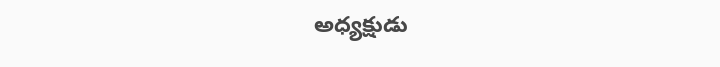అధ్యక్షుడు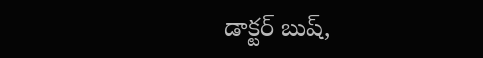డాక్టర్ బుష్,